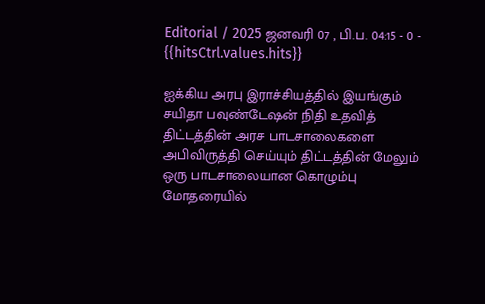Editorial / 2025 ஜனவரி 07 , பி.ப. 04:15 - 0 - {{hitsCtrl.values.hits}}

ஐக்கிய அரபு இராச்சியத்தில் இயங்கும் சயிதா பவுண்டேஷன் நிதி உதவித் திட்டத்தின் அரச பாடசாலைகளை அபிவிருத்தி செய்யும் திட்டத்தின் மேலும் ஒரு பாடசாலையான கொழும்பு மோதரையில்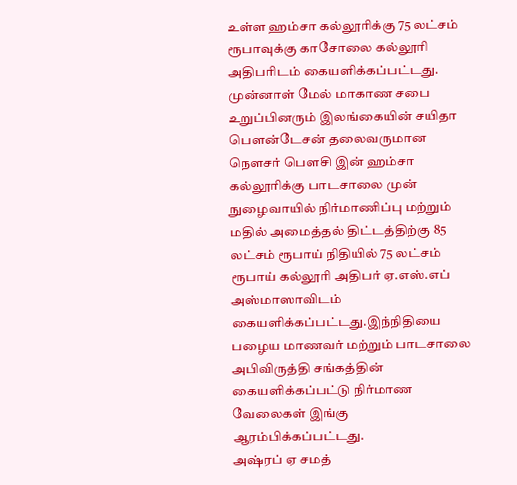உள்ள ஹம்சா கல்லூரிக்கு 75 லட்சம் ரூபாவுக்கு காசோலை கல்லூரி அதிபரிடம் கையளிக்கப்பட்டது.
முன்னாள் மேல் மாகாண சபை உறுப்பினரும் இலங்கையின் சயிதா பௌன்டேசன் தலைவருமான நௌசர் பௌசி இன் ஹம்சா கல்லூரிக்கு பாடசாலை முன் நுழைவாயில் நிர்மாணிப்பு மற்றும் மதில் அமைத்தல் திட்டத்திற்கு 85 லட்சம் ரூபாய் நிதியில் 75 லட்சம் ரூபாய் கல்லூரி அதிபர் ஏ.எஸ்.எப் அஸ்மாஸாவிடம் கையளிக்கப்பட்டது.இந்நிதியை பழைய மாணவர் மற்றும் பாடசாலை அபிவிருத்தி சங்கத்தின் கையளிக்கப்பட்டு நிர்மாண வேலைகள் இங்கு ஆரம்பிக்கப்பட்டது.
அஷ்ரப் ஏ சமத்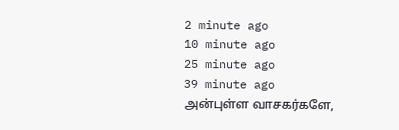2 minute ago
10 minute ago
25 minute ago
39 minute ago
அன்புள்ள வாசகர்களே,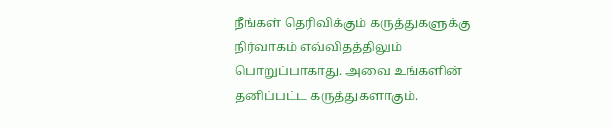நீங்கள் தெரிவிக்கும் கருத்துகளுக்கு நிர்வாகம் எவ்விதத்திலும் பொறுப்பாகாது. அவை உங்களின் தனிப்பட்ட கருத்துகளாகும்.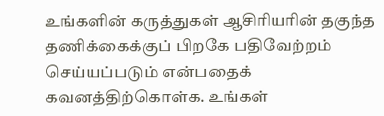உங்களின் கருத்துகள் ஆசிரியரின் தகுந்த தணிக்கைக்குப் பிறகே பதிவேற்றம் செய்யப்படும் என்பதைக் கவனத்திற்கொள்க. உங்கள்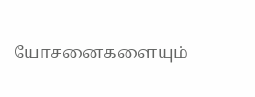யோசனைகளையும்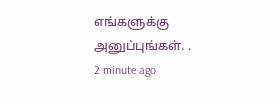எங்களுக்கு அனுப்புங்கள். .
2 minute ago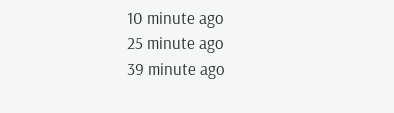10 minute ago
25 minute ago
39 minute ago